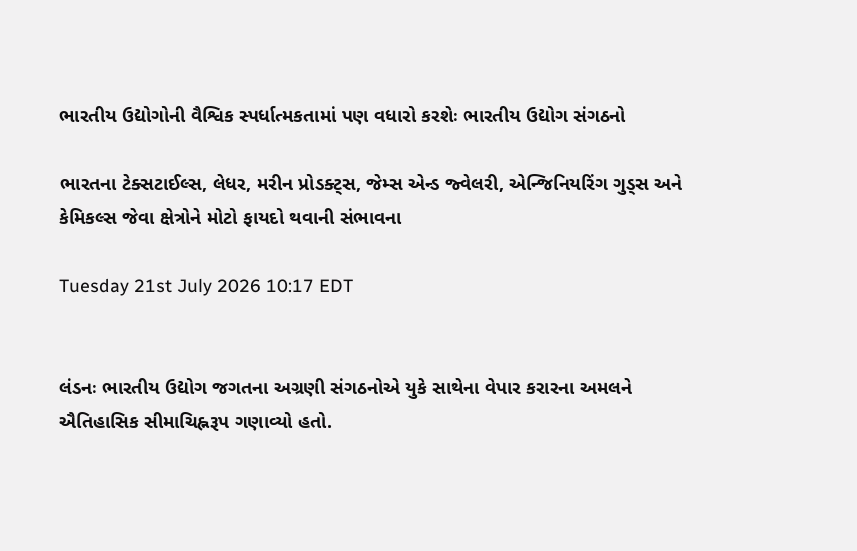ભારતીય ઉદ્યોગોની વૈશ્વિક સ્પર્ધાત્મકતામાં પણ વધારો કરશેઃ ભારતીય ઉદ્યોગ સંગઠનો

ભારતના ટેક્સટાઈલ્સ, લેધર, મરીન પ્રોડક્ટ્સ, જેમ્સ એન્ડ જ્વેલરી, એન્જિનિયરિંગ ગુડ્સ અને કેમિકલ્સ જેવા ક્ષેત્રોને મોટો ફાયદો થવાની સંભાવના

Tuesday 21st July 2026 10:17 EDT


લંડનઃ ભારતીય ઉદ્યોગ જગતના અગ્રણી સંગઠનોએ યુકે સાથેના વેપાર કરારના અમલને ઐતિહાસિક સીમાચિહ્નરૂપ ગણાવ્યો હતો.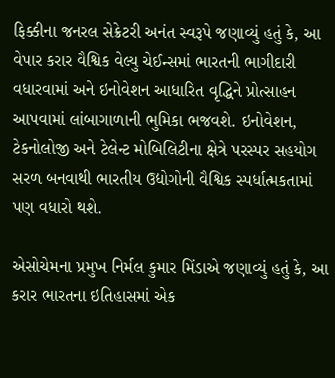ફિક્કીના જનરલ સેક્રેટરી અનંત સ્વરૂપે જણાવ્યું હતું કે, આ વેપાર કરાર વૈશ્વિક વેલ્યુ ચેઈન્સમાં ભારતની ભાગીદારી વધારવામાં અને ઇનોવેશન આધારિત વૃદ્ધિને પ્રોત્સાહન આપવામાં લાંબાગાળાની ભુમિકા ભજવશે. ઇનોવેશન, ટેકનોલોજી અને ટેલેન્ટ મોબિલિટીના ક્ષેત્રે પરસ્પર સહયોગ સરળ બનવાથી ભારતીય ઉદ્યોગોની વૈશ્વિક સ્પર્ધાત્મકતામાં પણ વધારો થશે.

એસોચેમના પ્રમુખ નિર્મલ કુમાર મિંડાએ જણાવ્યું હતું કે, આ કરાર ભારતના ઇતિહાસમાં એક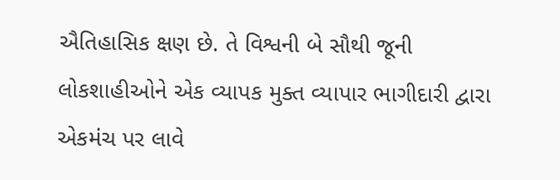ઐતિહાસિક ક્ષણ છે. તે વિશ્વની બે સૌથી જૂની લોકશાહીઓને એક વ્યાપક મુક્ત વ્યાપાર ભાગીદારી દ્વારા એકમંચ પર લાવે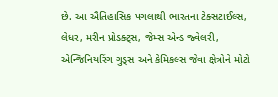છે. આ ઐતિહાસિક પગલાથી ભારતના ટેક્સટાઈલ્સ, લેધર, મરીન પ્રોડક્ટ્સ, જેમ્સ એન્ડ જ્વેલરી, એન્જિનિયરિંગ ગુડ્સ અને કેમિકલ્સ જેવા ક્ષેત્રોને મોટો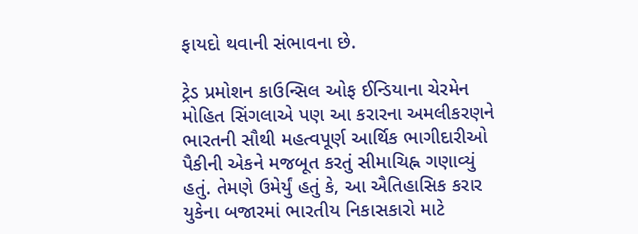ફાયદો થવાની સંભાવના છે.

ટ્રેડ પ્રમોશન કાઉન્સિલ ઓફ ઈન્ડિયાના ચેરમેન મોહિત સિંગલાએ પણ આ કરારના અમલીકરણને ભારતની સૌથી મહત્વપૂર્ણ આર્થિક ભાગીદારીઓ પૈકીની એકને મજબૂત કરતું સીમાચિહ્ન ગણાવ્યું હતું. તેમણે ઉમેર્યું હતું કે, આ ઐતિહાસિક કરાર યુકેના બજારમાં ભારતીય નિકાસકારો માટે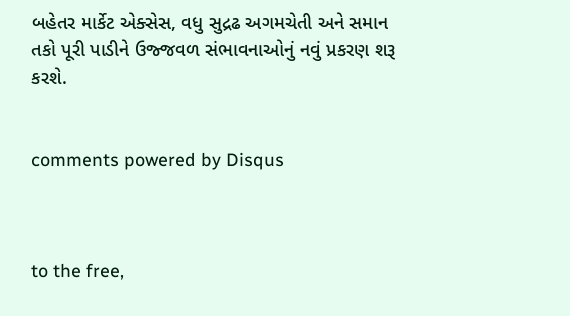બહેતર માર્કેટ એક્સેસ, વધુ સુદ્રઢ અગમચેતી અને સમાન તકો પૂરી પાડીને ઉજ્જવળ સંભાવનાઓનું નવું પ્રકરણ શરૂ કરશે.


comments powered by Disqus



to the free,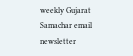weekly Gujarat Samachar email newsletter